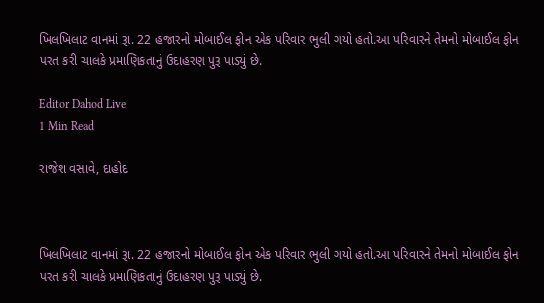ખિલખિલાટ વાનમાં રૂા. 22 હજારનો મોબાઈલ ફોન એક પરિવાર ભુલી ગયો હતો.આ પરિવારને તેમનો મોબાઈલ ફોન પરત કરી ચાલકે પ્રમાણિકતાનું ઉદાહરણ પુરૂ પાડ્યું છે.

Editor Dahod Live
1 Min Read

રાજેશ વસાવે, દાહોદ



ખિલખિલાટ વાનમાં રૂા. 22 હજારનો મોબાઈલ ફોન એક પરિવાર ભુલી ગયો હતો.આ પરિવારને તેમનો મોબાઈલ ફોન પરત કરી ચાલકે પ્રમાણિકતાનું ઉદાહરણ પુરૂ પાડ્યું છે.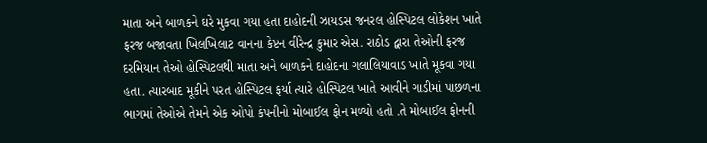માતા અને બાળકને ઘરે મુકવા ગયા હતા દાહોદની ઝાયડસ જનરલ હોસ્પિટલ લોકેશન ખાતે ફરજ બજાવતા ખિલખિલાટ વાનના કેપ્ટન વીરેન્દ્ર કુમાર એસ. રાઠોડ દ્વારા તેઓની ફરજ દરમિયાન તેઓ હોસ્પિટલથી માતા અને બાળકને દાહોદના ગલાલિયાવાડ ખાતે મૂકવા ગયા હતા. ત્યારબાદ મૂકીને પરત હોસ્પિટલ ફર્યા ત્યારે હોસ્પિટલ ખાતે આવીને ગાડીમાં પાછળના ભાગમાં તેઓએ તેમને એક ઓપો કંપનીનો મોબાઈલ ફોન મળ્યો હતો .તે મોબાઈલ ફોનની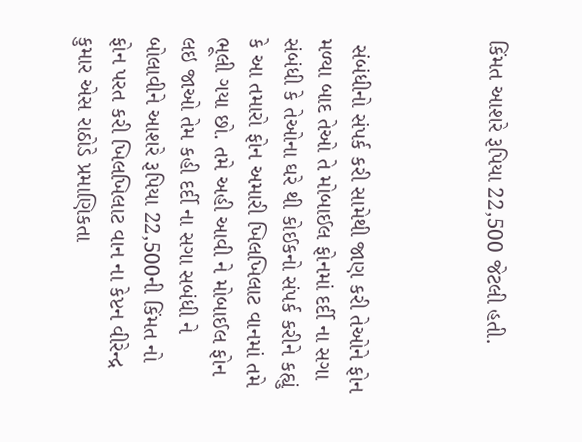કિંમત આશરે રૂપિયા 22,500 જેટલી હતી.



 સંબંધીનો સંપર્ક કરી સામેથી જાણ કરી તેઓને ફોન મળ્યા બાદ તેઓ તે મોબાઈલ ફોનમાં દર્દી ના સગા સંબંધી કે તેઓના ઘરે થી કોઈકનો સંપર્ક કરીને કહ્યું કે આ તમારો ફોન અમારી ખિલખિલાટ વાનમાં તમે ભૂલી ગયા છો. તમે અહી આવી ને મોબાઈલ ફોન લઇ જાઓ તેમ કહી દર્દી ના સગા સબંધી ને બોલાવીને આશરે રૂપિયા 22,500ની કિંમત નો ફોન પરત કરી ખિલખિલાટ વાન ના કેપ્ટન વીરેન્દ્ર કુમાર એસ રાઠોડે પ્રમાણિકતા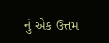નું એક ઉત્તમ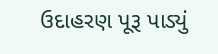ઉદાહરણ પૂરૂ પાડ્યું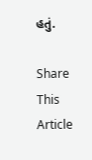હતું.

Share This Article